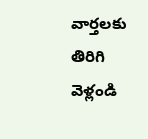వార్తలకు తిరిగి వెళ్లండి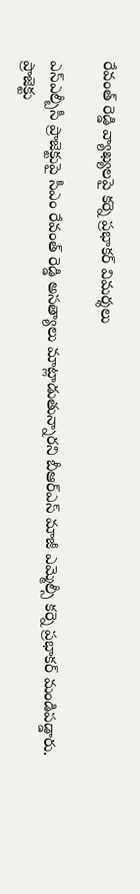రేవంత్ రెడ్డి వ్యాఖ్యలపై కర్నె ప్రభాకర్ విమర్శలు

ఎస్ఎల్బీసీ ప్రాజెక్టుపై సీఎం రేవంత్ రెడ్డి అసత్యాలు మాట్లాడుతున్నారని బీఆర్ఎస్ మాజీ ఎమ్మెల్సీ కర్నె ప్రభాకర్ మండిపడ్డారు. ప్రాజెక్టు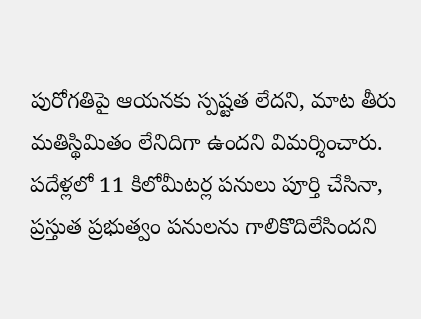పురోగతిపై ఆయనకు స్పష్టత లేదని, మాట తీరు మతిస్థిమితం లేనిదిగా ఉందని విమర్శించారు.
పదేళ్లలో 11 కిలోమీటర్ల పనులు పూర్తి చేసినా, ప్రస్తుత ప్రభుత్వం పనులను గాలికొదిలేసిందని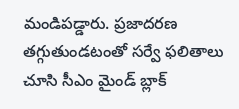మండిపడ్డారు. ప్రజాదరణ తగ్గుతుండటంతో సర్వే ఫలితాలు చూసి సీఎం మైండ్ బ్లాక్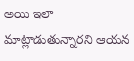అయి ఇలా మాట్లాడుతున్నారని ఆయన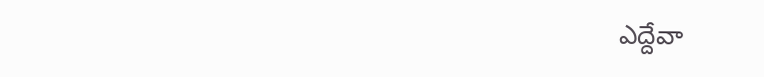ఎద్దేవా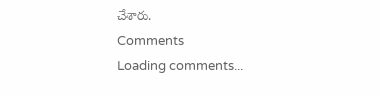చేశారు.
Comments
Loading comments...